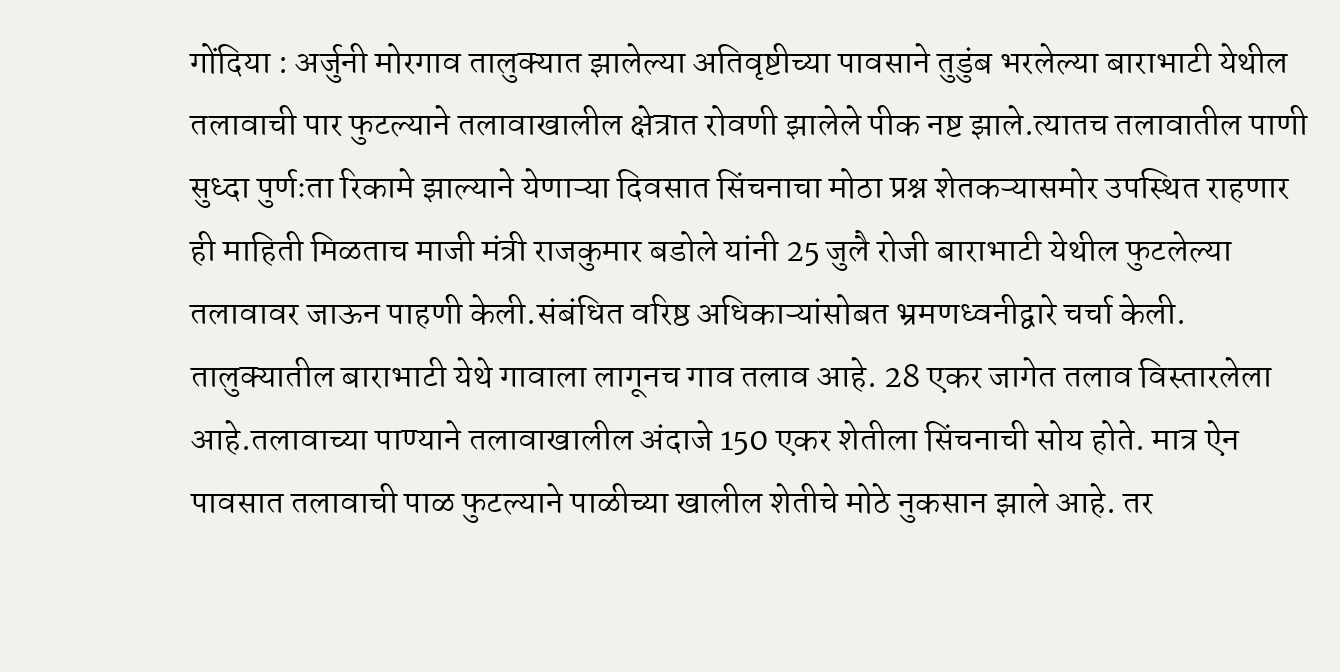गोंदिया : अर्जुनी मोरगाव तालुक्यात झालेल्या अतिवृष्टीच्या पावसाने तुडुंब भरलेल्या बाराभाटी येथील तलावाची पार फुटल्याने तलावाखालील क्षेत्रात रोवणी झालेले पीक नष्ट झाले.त्यातच तलावातील पाणी सुध्दा पुर्णःता रिकामे झाल्याने येणाऱ्या दिवसात सिंचनाचा मोठा प्रश्न शेतकऱ्यासमोर उपस्थित राहणार ही माहिती मिळताच माजी मंत्री राजकुमार बडोले यांनी 25 जुलै रोजी बाराभाटी येथील फुटलेल्या तलावावर जाऊन पाहणी केली.संबंधित वरिष्ठ अधिकाऱ्यांसोबत भ्रमणध्वनीद्वारे चर्चा केली.
तालुक्यातील बाराभाटी येथे गावाला लागूनच गाव तलाव आहे. 28 एकर जागेत तलाव विस्तारलेला आहे.तलावाच्या पाण्याने तलावाखालील अंदाजे 150 एकर शेतीला सिंचनाची सोय होते. मात्र ऐन पावसात तलावाची पाळ फुटल्याने पाळीच्या खालील शेतीचे मोठे नुकसान झाले आहे. तर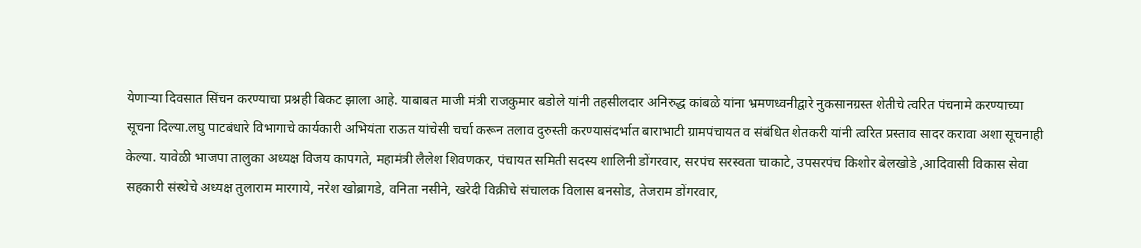येणाऱ्या दिवसात सिंचन करण्याचा प्रश्नही बिकट झाला आहे. याबाबत माजी मंत्री राजकुमार बडोले यांनी तहसीलदार अनिरुद्ध कांबळे यांना भ्रमणध्वनीद्वारे नुकसानग्रस्त शेतीचे त्वरित पंचनामे करण्याच्या सूचना दिल्या.लघु पाटबंधारे विभागाचे कार्यकारी अभियंता राऊत यांचेसी चर्चा करून तलाव दुरुस्ती करण्यासंदर्भात बाराभाटी ग्रामपंचायत व संबंधित शेतकरी यांनी त्वरित प्रस्ताव सादर करावा अशा सूचनाही केल्या. यावेळी भाजपा तालुका अध्यक्ष विजय कापगते, महामंत्री लैलेश शिवणकर, पंचायत समिती सदस्य शालिनी डोंगरवार, सरपंच सरस्वता चाकाटे, उपसरपंच किशोर बेलखोडे ,आदिवासी विकास सेवा सहकारी संस्थेचे अध्यक्ष तुलाराम मारगाये, नरेश खोब्रागडे, वनिता नसीने, खरेदी विक्रीचे संचालक विलास बनसोड, तेजराम डोंगरवार,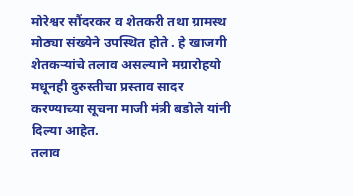मोरेश्वर सौंदरकर व शेतकरी तथा ग्रामस्थ मोठ्या संख्येने उपस्थित होते . हे खाजगी शेतकऱ्यांचे तलाव असल्याने मग्रारोहयो मधूनही दुरुस्तीचा प्रस्ताव सादर करण्याच्या सूचना माजी मंत्री बडोले यांनी दिल्या आहेत.
तलाव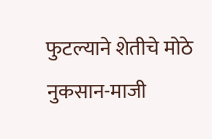फुटल्याने शेतीचे मोठे नुकसान-माजी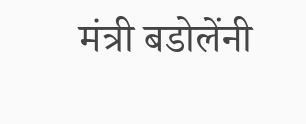मंत्री बडोलेंनी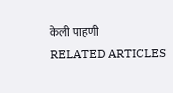केली पाहणी
RELATED ARTICLES